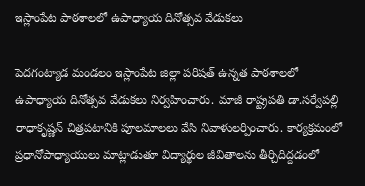ఇస్లాంపేట పాఠశాలలో ఉపాధ్యాయ దినోత్సవ వేడుకలు

పెదగంట్యాడ మండలం ఇస్లాంపేట జిల్లా పరిషత్ ఉన్నత పాఠశాలలో ఉపాధ్యాయ దినోత్సవ వేడుకలు నిర్వహించారు. మాజీ రాష్ట్రపతి డా.సర్వేపల్లి రాధాకృష్ణన్ చిత్రపటానికి పూలమాలలు వేసి నివాళులర్పించారు. కార్యక్రమంలో ప్రధానోపాధ్యాయులు మాట్లాడుతూ విద్యార్థుల జీవితాలను తీర్చిదిద్దడంలో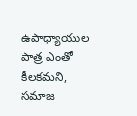ఉపాధ్యాయుల పాత్ర ఎంతో కీలకమని, సమాజ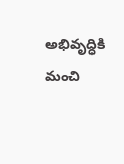అభివృద్ధికి మంచి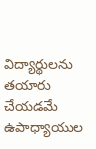విద్యార్థులను తయారు చేయడమే ఉపాధ్యాయుల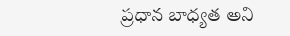ప్రధాన బాధ్యత అని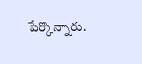పేర్కొన్నారు.